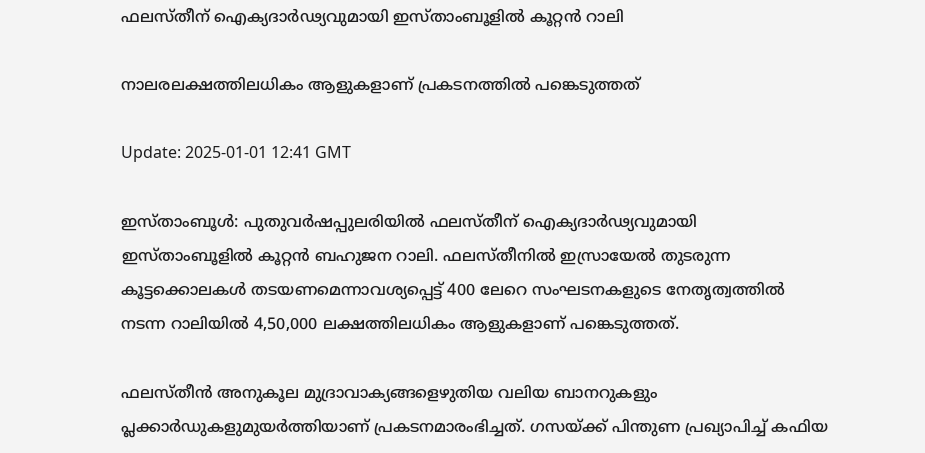ഫലസ്തീന് ഐക്യദാർഢ്യവുമായി ഇസ്താംബൂളിൽ കൂറ്റൻ റാലി

നാലരലക്ഷത്തിലധികം ആളുകളാണ് പ്രകടനത്തിൽ പങ്കെടുത്തത്

Update: 2025-01-01 12:41 GMT

ഇസ്താംബൂൾ: പുതുവർഷപ്പുലരിയിൽ ഫലസ്തീന് ഐക്യദാർഢ്യവുമായി ഇസ്താംബൂളിൽ കൂറ്റൻ ബഹുജന റാലി. ഫലസ്തീനിൽ ഇസ്രായേൽ തുടരുന്ന കൂട്ടക്കൊലകൾ തടയണമെന്നാവശ്യപ്പെട്ട് 400 ലേറെ സംഘടനകളുടെ നേതൃത്വത്തിൽ നടന്ന റാലിയിൽ 4,50,000 ലക്ഷത്തിലധികം ആളുകളാണ് പങ്കെടുത്തത്.

ഫലസ്തീൻ അനുകൂല മുദ്രാവാക്യങ്ങളെഴുതിയ വലിയ ബാനറുകളും പ്ലക്കാർഡുകളുമുയർത്തിയാണ് പ്രകടനമാരംഭിച്ചത്. ഗസയ്ക്ക് പിന്തുണ പ്രഖ്യാപിച്ച് കഫിയ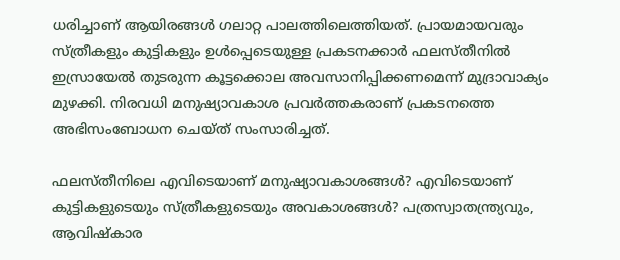ധരിച്ചാണ് ആയിരങ്ങൾ ഗലാറ്റ പാലത്തിലെത്തിയത്. പ്രായമായവരും സ്ത്രീകളും കുട്ടികളും ഉൾപ്പെടെയുള്ള പ്രകടനക്കാർ ഫലസ്തീനിൽ ഇസ്രായേൽ തുടരുന്ന കൂട്ടക്കൊല അവസാനിപ്പിക്കണമെന്ന് മുദ്രാവാക്യം മുഴക്കി. നിരവധി മനുഷ്യാവകാശ പ്രവർത്തകരാണ് പ്രകടനത്തെ അഭിസംബോധന ചെയ്ത് സംസാരിച്ചത്.

ഫലസ്തീനിലെ എവിടെയാണ് മനുഷ്യാവകാശങ്ങൾ? എവിടെയാണ് കുട്ടികളുടെയും സ്ത്രീകളുടെയും അവകാശങ്ങൾ? പത്രസ്വാതന്ത്ര്യവും, ആവിഷ്കാര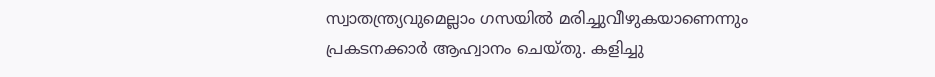സ്വാതന്ത്ര്യവുമെല്ലാം ഗസയിൽ മരിച്ചുവീഴുകയാണെന്നും പ്രകടനക്കാർ ആഹ്വാനം ചെയ്തു. കളിച്ചു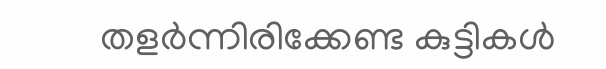തളർന്നിരിക്കേണ്ട കുട്ടികൾ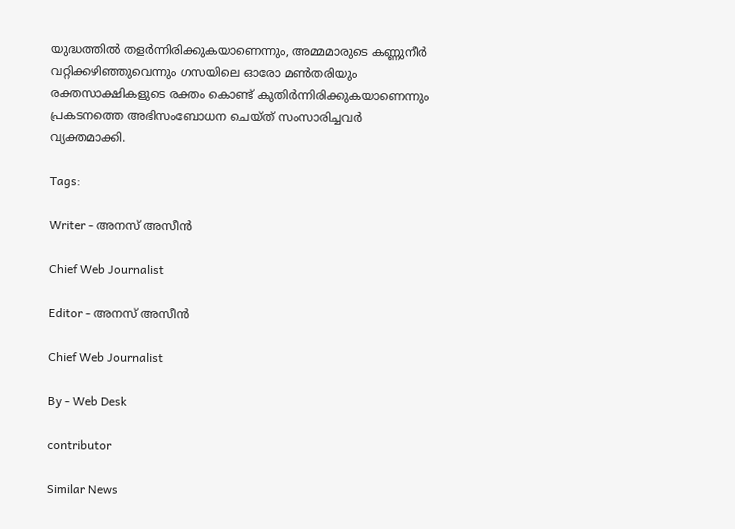യുദ്ധത്തിൽ തളർന്നിരിക്കുകയാണെന്നും, അമ്മമാരുടെ കണ്ണുനീർ വറ്റിക്കഴിഞ്ഞുവെന്നും ഗസയിലെ ഓരോ മൺതരിയും രക്തസാക്ഷികളുടെ രക്തം കൊണ്ട് കുതിർന്നിരിക്കുകയാണെന്നും പ്രകടനത്തെ അഭിസംബോധന ചെയ്ത് സംസാരിച്ചവർ വ്യക്തമാക്കി.

Tags:

Writer - അനസ് അസീന്‍

Chief Web Journalist

Editor - അനസ് അസീന്‍

Chief Web Journalist

By - Web Desk

contributor

Similar News